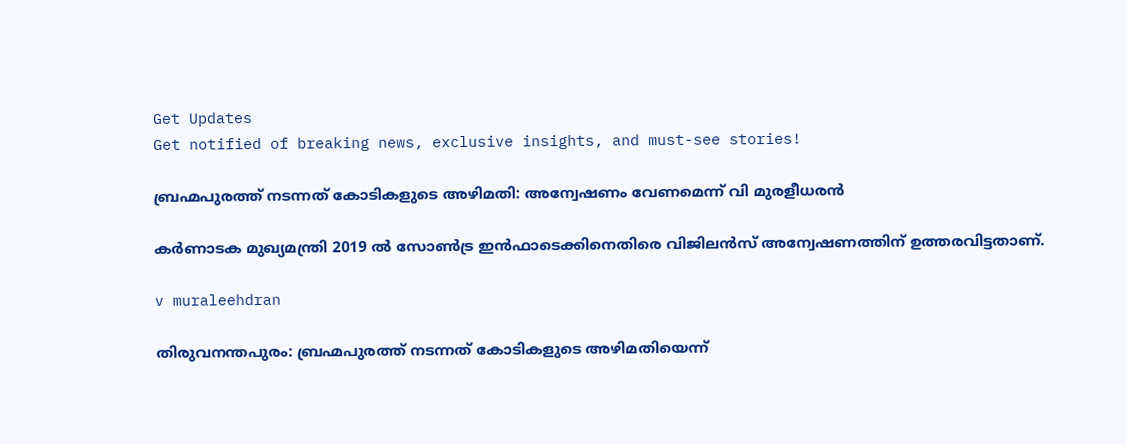Get Updates
Get notified of breaking news, exclusive insights, and must-see stories!

ബ്രഹ്മപുരത്ത് നടന്നത് കോടികളുടെ അഴിമതി: അന്വേഷണം വേണമെന്ന് വി മുരളീധരന്‍

കര്‍ണാടക മുഖ്യമന്ത്രി 2019 ല്‍ സോണ്‍ട്ര ഇന്‍ഫാടെക്കിനെതിരെ വിജിലന്‍സ് അന്വേഷണത്തിന് ഉത്തരവിട്ടതാണ്.

v muraleehdran

തിരുവനന്തപുരം: ബ്രഹ്മപുരത്ത് നടന്നത് കോടികളുടെ അഴിമതിയെന്ന്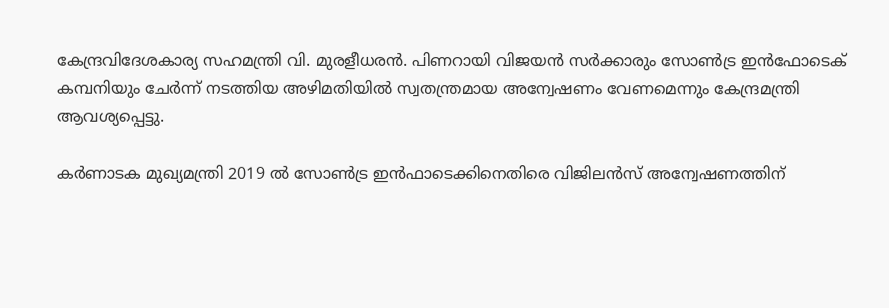കേന്ദ്രവിദേശകാര്യ സഹമന്ത്രി വി. മുരളീധരന്‍. പിണറായി വിജയന്‍ സര്‍ക്കാരും സോണ്‍ട്ര ഇന്‍ഫോടെക് കമ്പനിയും ചേര്‍ന്ന് നടത്തിയ അഴിമതിയില്‍ സ്വതന്ത്രമായ അന്വേഷണം വേണമെന്നും കേന്ദ്രമന്ത്രി ആവശ്യപ്പെട്ടു.

കര്‍ണാടക മുഖ്യമന്ത്രി 2019 ല്‍ സോണ്‍ട്ര ഇന്‍ഫാടെക്കിനെതിരെ വിജിലന്‍സ് അന്വേഷണത്തിന്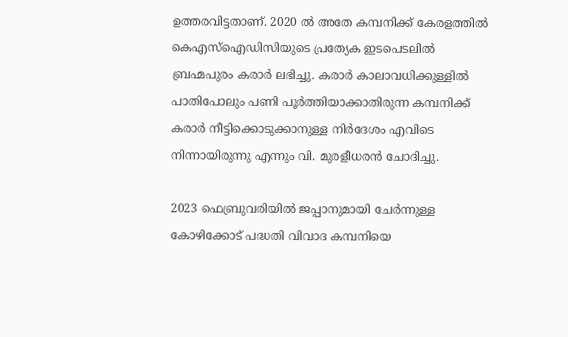ഉത്തരവിട്ടതാണ്. 2020 ല്‍ അതേ കമ്പനിക്ക് കേരളത്തില്‍ കെഎസ്‌ഐഡിസിയുടെ പ്രത്യേക ഇടപെടലില്‍ ബ്രഹ്മപുരം കരാര്‍ ലഭിച്ചു. കരാര്‍ കാലാവധിക്കുള്ളില്‍ പാതിപോലും പണി പൂര്‍ത്തിയാക്കാതിരുന്ന കമ്പനിക്ക് കരാര്‍ നീട്ടിക്കൊടുക്കാനുള്ള നിര്‍ദേശം എവിടെ നിന്നായിരുന്നു എന്നും വി. മുരളീധരന്‍ ചോദിച്ചു.

2023 ഫെബ്രുവരിയില്‍ ജപ്പാനുമായി ചേര്‍ന്നുള്ള കോഴിക്കോട് പദ്ധതി വിവാദ കമ്പനിയെ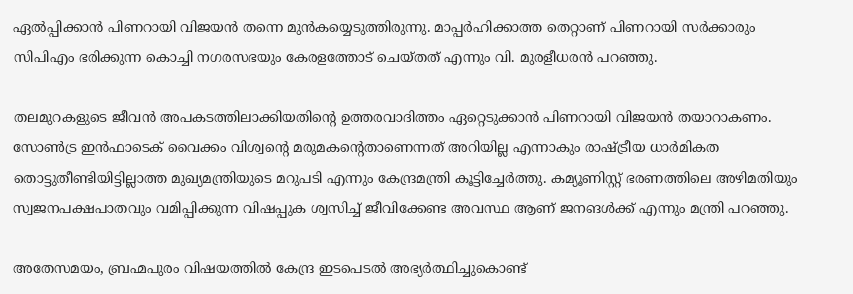ഏല്‍പ്പിക്കാന്‍ പിണറായി വിജയന്‍ തന്നെ മുന്‍കയ്യെടുത്തിരുന്നു. മാപ്പര്‍ഹിക്കാത്ത തെറ്റാണ് പിണറായി സര്‍ക്കാരും സിപിഎം ഭരിക്കുന്ന കൊച്ചി നഗരസഭയും കേരളത്തോട് ചെയ്തത് എന്നും വി. മുരളീധരന്‍ പറഞ്ഞു.

തലമുറകളുടെ ജീവന്‍ അപകടത്തിലാക്കിയതിന്റെ ഉത്തരവാദിത്തം ഏറ്റെടുക്കാന്‍ പിണറായി വിജയന്‍ തയാറാകണം. സോണ്‍ട്ര ഇന്‍ഫാടെക് വൈക്കം വിശ്വന്റെ മരുമകന്റെതാണെന്നത് അറിയില്ല എന്നാകും രാഷ്ട്രീയ ധാര്‍മികത തൊട്ടുതീണ്ടിയിട്ടില്ലാത്ത മുഖ്യമന്ത്രിയുടെ മറുപടി എന്നും കേന്ദ്രമന്ത്രി കൂട്ടിച്ചേര്‍ത്തു. കമ്യൂണിസ്റ്റ് ഭരണത്തിലെ അഴിമതിയും സ്വജനപക്ഷപാതവും വമിപ്പിക്കുന്ന വിഷപ്പുക ശ്വസിച്ച് ജീവിക്കേണ്ട അവസ്ഥ ആണ് ജനങള്‍ക്ക് എന്നും മന്ത്രി പറഞ്ഞു.

അതേസമയം, ബ്രഹ്മപുരം വിഷയത്തില്‍ കേന്ദ്ര ഇടപെടല്‍ അഭ്യര്‍ത്ഥിച്ചുകൊണ്ട്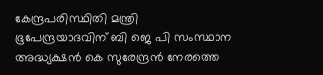കേന്ദ്രപരിസ്ഥിതി മന്ത്രി ഭൂപേന്ദ്രയാദവിന് ബി ജെ പി സംസ്ഥാന അദ്ധ്യക്ഷന്‍ കെ സുരേന്ദ്രന്‍ നേരത്തെ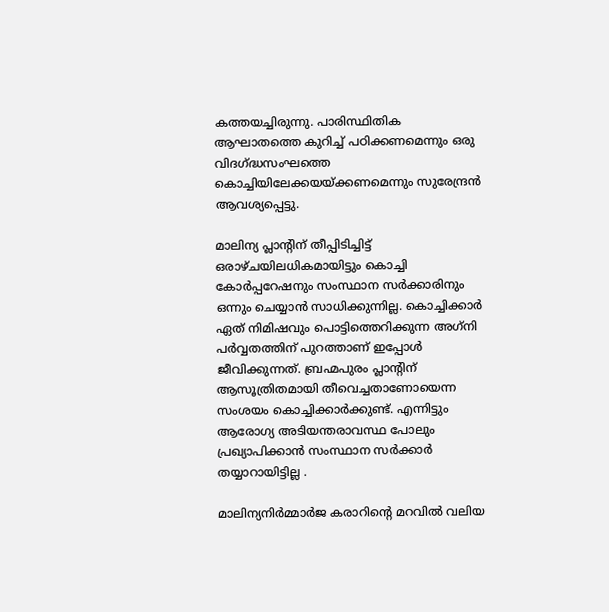കത്തയച്ചിരുന്നു. പാരിസ്ഥിതിക ആഘാതത്തെ കുറിച്ച് പഠിക്കണമെന്നും ഒരു വിദഗ്ദ്ധസംഘത്തെ കൊച്ചിയിലേക്കയയ്ക്കണമെന്നും സുരേന്ദ്രന്‍ ആവശ്യപ്പെട്ടു.

മാലിന്യ പ്ലാന്റിന് തീപ്പിടിച്ചിട്ട് ഒരാഴ്ചയിലധികമായിട്ടും കൊച്ചി കോര്‍പ്പറേഷനും സംസ്ഥാന സര്‍ക്കാരിനും ഒന്നും ചെയ്യാന്‍ സാധിക്കുന്നില്ല. കൊച്ചിക്കാര്‍ ഏത് നിമിഷവും പൊട്ടിത്തെറിക്കുന്ന അഗ്‌നി പര്‍വ്വതത്തിന് പുറത്താണ് ഇപ്പോള്‍ ജീവിക്കുന്നത്. ബ്രഹ്മപുരം പ്ലാന്റിന് ആസൂത്രിതമായി തീവെച്ചതാണോയെന്ന സംശയം കൊച്ചിക്കാര്‍ക്കുണ്ട്. എന്നിട്ടും ആരോഗ്യ അടിയന്തരാവസ്ഥ പോലും പ്രഖ്യാപിക്കാന്‍ സംസ്ഥാന സര്‍ക്കാര്‍ തയ്യാറായിട്ടില്ല .

മാലിന്യനിര്‍മ്മാര്‍ജ കരാറിന്റെ മറവില്‍ വലിയ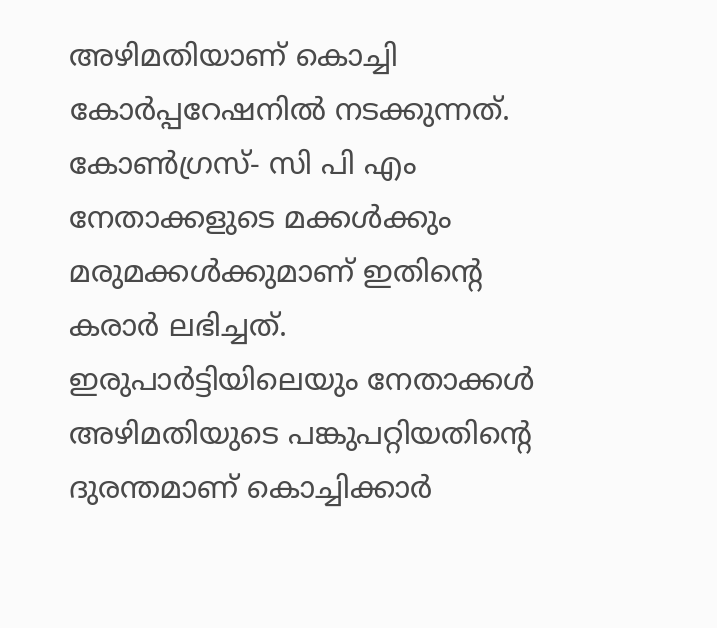അഴിമതിയാണ് കൊച്ചി കോര്‍പ്പറേഷനില്‍ നടക്കുന്നത്. കോണ്‍ഗ്രസ്- സി പി എം നേതാക്കളുടെ മക്കള്‍ക്കും മരുമക്കള്‍ക്കുമാണ് ഇതിന്റെ കരാര്‍ ലഭിച്ചത്. ഇരുപാര്‍ട്ടിയിലെയും നേതാക്കള്‍ അഴിമതിയുടെ പങ്കുപറ്റിയതിന്റെ ദുരന്തമാണ് കൊച്ചിക്കാര്‍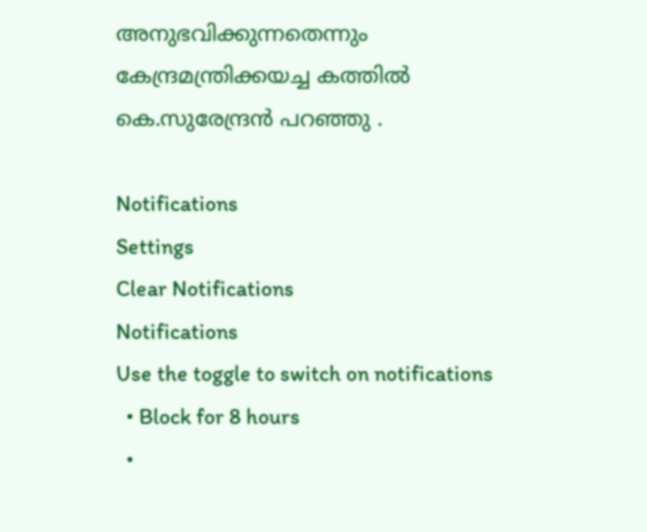അനുഭവിക്കുന്നതെന്നും കേന്ദ്രമന്ത്രിക്കയച്ച കത്തില്‍ കെ.സുരേന്ദ്രന്‍ പറഞ്ഞു .

Notifications
Settings
Clear Notifications
Notifications
Use the toggle to switch on notifications
  • Block for 8 hours
  •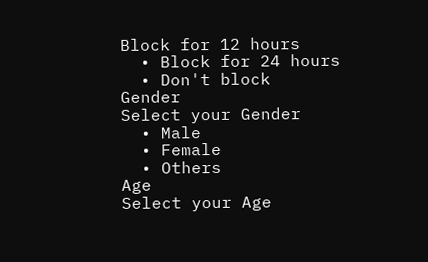Block for 12 hours
  • Block for 24 hours
  • Don't block
Gender
Select your Gender
  • Male
  • Female
  • Others
Age
Select your Age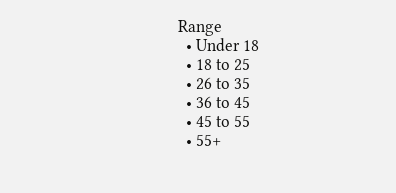Range
  • Under 18
  • 18 to 25
  • 26 to 35
  • 36 to 45
  • 45 to 55
  • 55+